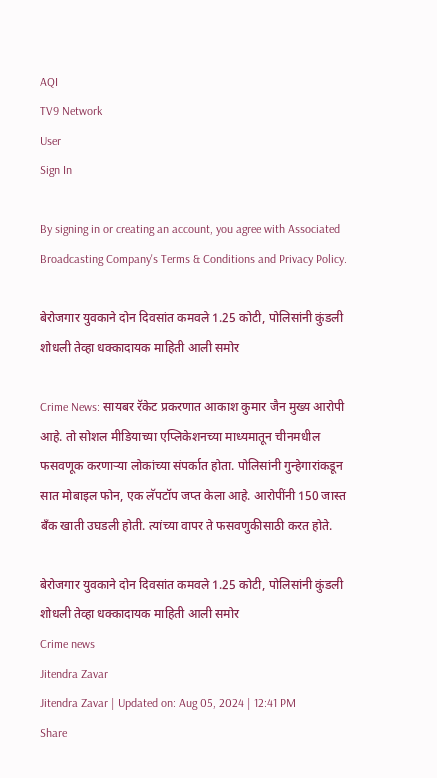AQI
TV9 Network
User
Sign In

By signing in or creating an account, you agree with Associated Broadcasting Company's Terms & Conditions and Privacy Policy.

बेरोजगार युवकाने दोन दिवसांत कमवले 1.25 कोटी, पोलिसांनी कुंडली शोधली तेव्हा धक्कादायक माहिती आली समोर

Crime News: सायबर रॅकेट प्रकरणात आकाश कुमार जैन मुख्य आरोपी आहे. तो सोशल मीडियाच्या एप्लिकेशनच्या माध्यमातून चीनमधील फसवणूक करणाऱ्या लोकांच्या संपर्कात होता. पोलिसांनी गुन्हेगारांकडून सात मोबाइल फोन, एक लॅपटॉप जप्त केला आहे. आरोपींनी 150 जास्त बँक खाती उघडली होती. त्यांच्या वापर ते फसवणुकीसाठी करत होते.

बेरोजगार युवकाने दोन दिवसांत कमवले 1.25 कोटी, पोलिसांनी कुंडली शोधली तेव्हा धक्कादायक माहिती आली समोर
Crime news
Jitendra Zavar
Jitendra Zavar | Updated on: Aug 05, 2024 | 12:41 PM
Share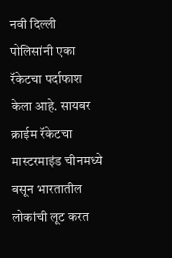नवी दिल्ली पोलिसांनी एका रॅकेटचा पर्दाफाश केला आहे. सायबर क्राईम रॅकेटचा मास्टरमाइंड चीनमध्ये बसून भारतातील लोकांची लूट करत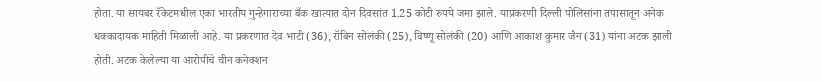होता. या सायबर रॅकेटमधील एका भारतीय गुन्हेगाराच्या बँक खात्यात दोन दिवसांत 1.25 कोटी रुपये जमा झाले. याप्रकरणी दिल्ली पोलिसांना तपासातून अनेक धक्कादायक माहिती मिळाली आहे. या प्रकरणात देव भाटी (36), रॉबिन सोलंकी (25), विष्णू सोलंकी (20) आणि आकाश कुमार जैन (31) यांना अटक झाली होती. अटक केलेल्या या आरोपींचे चीन कनेक्शन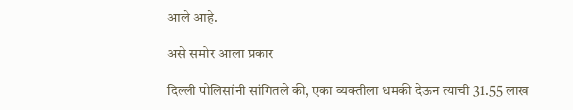आले आहे.

असे समोर आला प्रकार

दिल्ली पोलिसांनी सांगितले की, एका व्यक्तीला धमकी देऊन त्याची 31.55 लाख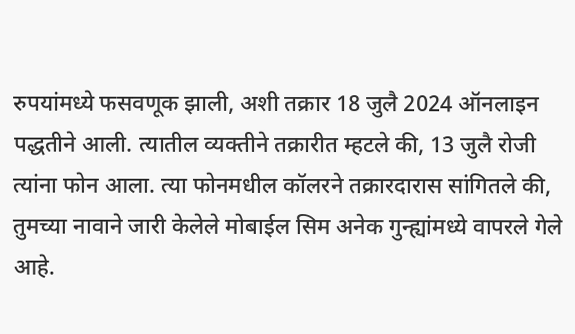रुपयांमध्ये फसवणूक झाली, अशी तक्रार 18 जुलै 2024 ऑनलाइन पद्धतीने आली. त्यातील व्यक्तीने तक्रारीत म्हटले की, 13 जुलै रोजी त्यांना फोन आला. त्या फोनमधील कॉलरने तक्रारदारास सांगितले की, तुमच्या नावाने जारी केलेले मोबाईल सिम अनेक गुन्ह्यांमध्ये वापरले गेले आहे.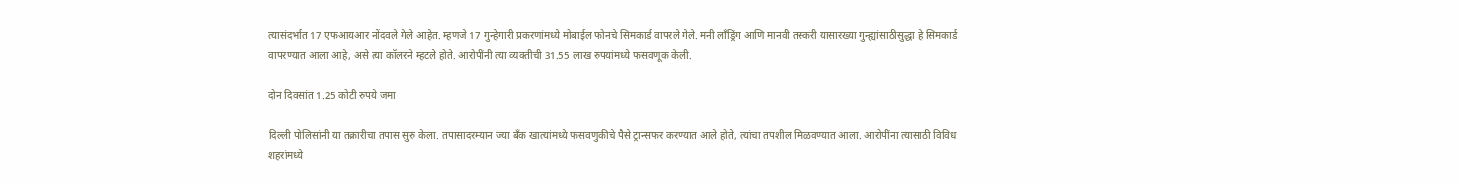त्यासंदर्भात 17 एफआयआर नोंदवले गेले आहेत. म्हणजे 17 गुन्हेगारी प्रकरणांमध्ये मोबाईल फोनचे सिमकार्ड वापरले गेले. मनी लाँड्रिंग आणि मानवी तस्करी यासारख्या गुन्ह्यांसाठीसुद्धा हे सिमकार्ड वापरण्यात आला आहे, असे त्या कॉलरने म्हटले होते. आरोपींनी त्या व्यक्तीची 31.55 लाख रुपयांमध्ये फसवणूक केली.

दोन दिवसांत 1.25 कोटी रुपये जमा

दिल्ली पोलिसांनी या तक्रारीचा तपास सुरु केला. तपासादरम्यान ज्या बँक खात्यांमध्ये फसवणुकीचे पैसे ट्रान्सफर करण्यात आले होते, त्यांचा तपशील मिळवण्यात आला. आरोपींना त्यासाठी विविध शहरांमध्ये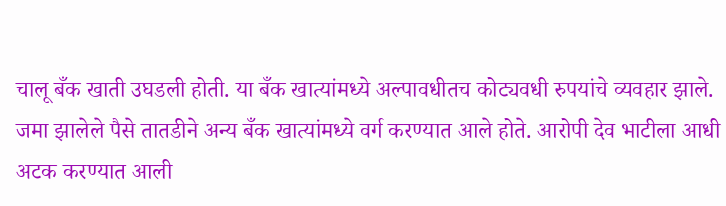चालू बँक खाती उघडली होती. या बँक खात्यांमध्ये अल्पावधीतच कोट्यवधी रुपयांचे व्यवहार झाले. जमा झालेले पैसे तातडीने अन्य बँक खात्यांमध्ये वर्ग करण्यात आले होते. आरोपी देव भाटीला आधी अटक करण्यात आली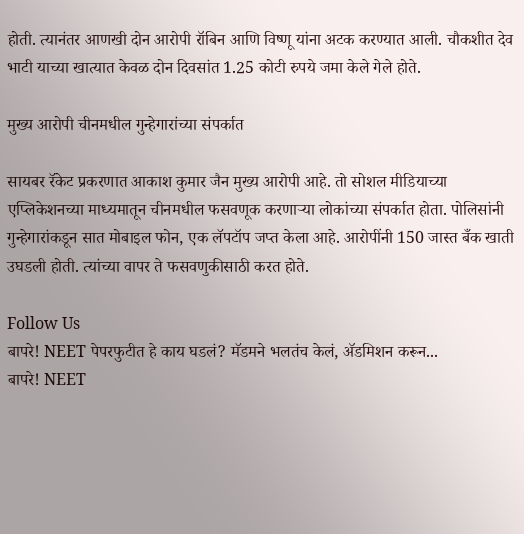होती. त्यानंतर आणखी दोन आरोपी रॉबिन आणि विष्णू यांना अटक करण्यात आली. चौकशीत देव भाटी याच्या खात्यात केवळ दोन दिवसांत 1.25 कोटी रुपये जमा केले गेले होते.

मुख्य आरोपी चीनमधील गुन्हेगारांच्या संपर्कात

सायबर रॅकेट प्रकरणात आकाश कुमार जैन मुख्य आरोपी आहे. तो सोशल मीडियाच्या एप्लिकेशनच्या माध्यमातून चीनमधील फसवणूक करणाऱ्या लोकांच्या संपर्कात होता. पोलिसांनी गुन्हेगारांकडून सात मोबाइल फोन, एक लॅपटॉप जप्त केला आहे. आरोपींनी 150 जास्त बँक खाती उघडली होती. त्यांच्या वापर ते फसवणुकीसाठी करत होते.

Follow Us
बापरे! NEET पेपरफुटीत हे काय घडलं? मॅडमने भलतंच केलं, ॲडमिशन करून...
बापरे! NEET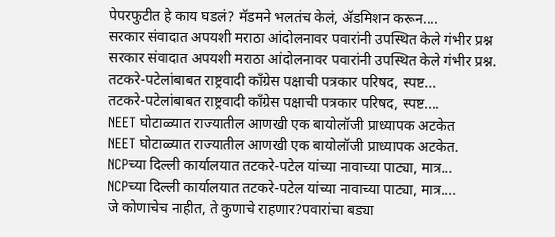पेपरफुटीत हे काय घडलं? मॅडमने भलतंच केलं, ॲडमिशन करून....
सरकार संवादात अपयशी मराठा आंदोलनावर पवारांनी उपस्थित केले गंभीर प्रश्न
सरकार संवादात अपयशी मराठा आंदोलनावर पवारांनी उपस्थित केले गंभीर प्रश्न.
तटकरे-पटेलांबाबत राष्ट्रवादी कॉंग्रेस पक्षाची पत्रकार परिषद, स्पष्ट...
तटकरे-पटेलांबाबत राष्ट्रवादी कॉंग्रेस पक्षाची पत्रकार परिषद, स्पष्ट....
NEET घोटाळ्यात राज्यातील आणखी एक बायोलॉजी प्राध्यापक अटकेत
NEET घोटाळ्यात राज्यातील आणखी एक बायोलॉजी प्राध्यापक अटकेत.
NCPच्या दिल्ली कार्यालयात तटकरे-पटेल यांच्या नावाच्या पाट्या, मात्र...
NCPच्या दिल्ली कार्यालयात तटकरे-पटेल यांच्या नावाच्या पाट्या, मात्र....
जे कोणाचेच नाहीत, ते कुणाचे राहणार?पवारांचा बड्या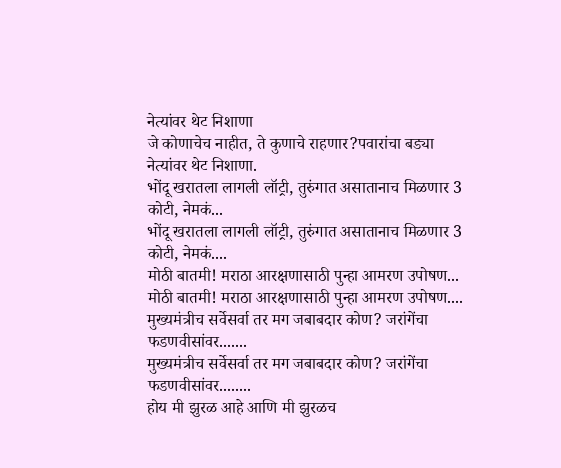नेत्यांवर थेट निशाणा
जे कोणाचेच नाहीत, ते कुणाचे राहणार?पवारांचा बड्या नेत्यांवर थेट निशाणा.
भोंदू खरातला लागली लॉट्री, तुरुंगात असातानाच मिळणार 3 कोटी, नेमकं...
भोंदू खरातला लागली लॉट्री, तुरुंगात असातानाच मिळणार 3 कोटी, नेमकं....
मोठी बातमी! मराठा आरक्षणासाठी पुन्हा आमरण उपोषण...
मोठी बातमी! मराठा आरक्षणासाठी पुन्हा आमरण उपोषण....
मुख्यमंत्रीच सर्वेसर्वा तर मग जबाबदार कोण? जरांगेंचा फडणवीसांवर.......
मुख्यमंत्रीच सर्वेसर्वा तर मग जबाबदार कोण? जरांगेंचा फडणवीसांवर........
होय मी झुरळ आहे आणि मी झुरळच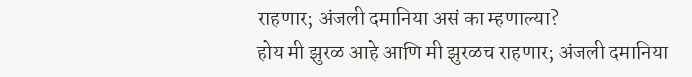राहणार; अंजली दमानिया असं का म्हणाल्या?
होय मी झुरळ आहे आणि मी झुरळच राहणार; अंजली दमानिया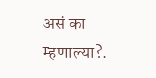असं का म्हणाल्या?.